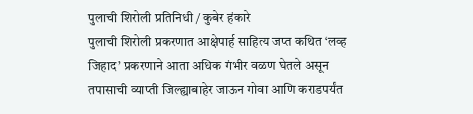पुलाची शिरोली प्रतिनिधी / कुबेर हंकारे
पुलाची शिरोली प्रकरणात आक्षेपार्ह साहित्य जप्त कथित ‘लव्ह जिहाद’ प्रकरणाने आता अधिक गंभीर वळण घेतले असून तपासाची व्याप्ती जिल्ह्याबाहेर जाऊन गोवा आणि कराडपर्यंत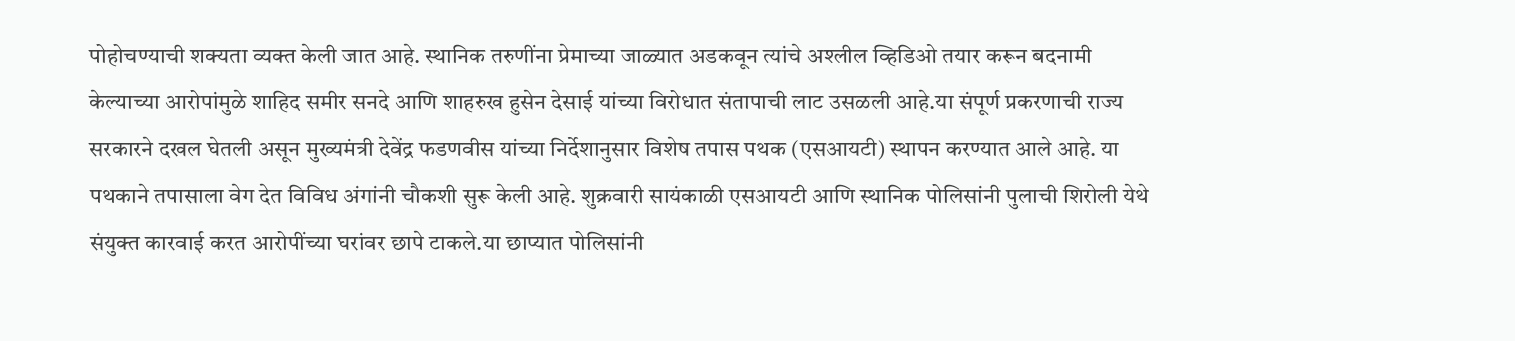पोहोचण्याची शक्यता व्यक्त केली जात आहे. स्थानिक तरुणींना प्रेमाच्या जाळ्यात अडकवून त्यांचे अश्लील व्हिडिओ तयार करून बदनामी केल्याच्या आरोपांमुळे शाहिद समीर सनदे आणि शाहरुख हुसेन देसाई यांच्या विरोधात संतापाची लाट उसळली आहे.या संपूर्ण प्रकरणाची राज्य सरकारने दखल घेतली असून मुख्यमंत्री देवेंद्र फडणवीस यांच्या निर्देशानुसार विशेष तपास पथक (एसआयटी) स्थापन करण्यात आले आहे. या पथकाने तपासाला वेग देत विविध अंगांनी चौकशी सुरू केली आहे. शुक्रवारी सायंकाळी एसआयटी आणि स्थानिक पोलिसांनी पुलाची शिरोली येथे संयुक्त कारवाई करत आरोपींच्या घरांवर छापे टाकले.या छाप्यात पोलिसांनी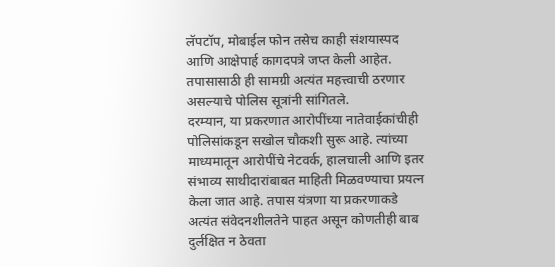लॅपटॉप, मोबाईल फोन तसेच काही संशयास्पद आणि आक्षेपार्ह कागदपत्रे जप्त केली आहेत. तपासासाठी ही सामग्री अत्यंत महत्त्वाची ठरणार असल्याचे पोलिस सूत्रांनी सांगितले.
दरम्यान, या प्रकरणात आरोपींच्या नातेवाईकांचीही पोलिसांकडून सखोल चौकशी सुरू आहे. त्यांच्या माध्यमातून आरोपींचे नेटवर्क, हालचाली आणि इतर संभाव्य साथीदारांबाबत माहिती मिळवण्याचा प्रयत्न केला जात आहे. तपास यंत्रणा या प्रकरणाकडे अत्यंत संवेदनशीलतेने पाहत असून कोणतीही बाब दुर्लक्षित न ठेवता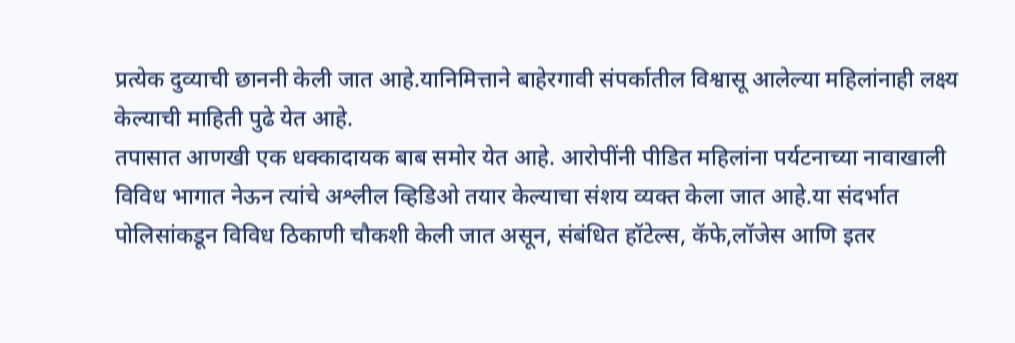प्रत्येक दुव्याची छाननी केली जात आहे.यानिमित्ताने बाहेरगावी संपर्कातील विश्वासू आलेल्या महिलांनाही लक्ष्य केल्याची माहिती पुढे येत आहे.
तपासात आणखी एक धक्कादायक बाब समोर येत आहे. आरोपींनी पीडित महिलांना पर्यटनाच्या नावाखाली विविध भागात नेऊन त्यांचे अश्लील व्हिडिओ तयार केल्याचा संशय व्यक्त केला जात आहे.या संदर्भात पोलिसांकडून विविध ठिकाणी चौकशी केली जात असून, संबंधित हॉटेल्स, कॅफे,लॉजेस आणि इतर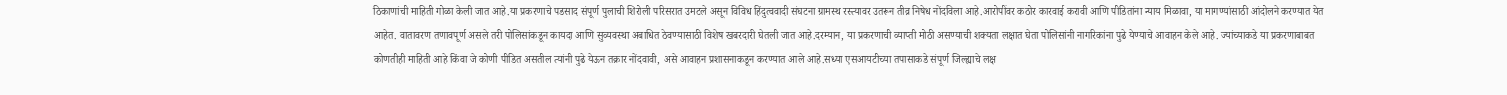ठिकाणांची माहिती गोळा केली जात आहे.या प्रकरणाचे पडसाद संपूर्ण पुलाची शिरोली परिसरात उमटले असून विविध हिंदुत्ववादी संघटना ग्रामस्थ रस्त्यावर उतरून तीव्र निषेध नोंदविला आहे.आरोपींवर कठोर कारवाई करावी आणि पीडितांना न्याय मिळावा, या मागण्यांसाठी आंदोलने करण्यात येत आहेत. वातावरण तणावपूर्ण असले तरी पोलिसांकडून कायदा आणि सुव्यवस्था अबाधित ठेवण्यासाठी विशेष खबरदारी घेतली जात आहे.दरम्यान, या प्रकरणाची व्याप्ती मोठी असण्याची शक्यता लक्षात घेता पोलिसांनी नागरिकांना पुढे येण्याचे आवाहन केले आहे. ज्यांच्याकडे या प्रकरणाबाबत कोणतीही माहिती आहे किंवा जे कोणी पीडित असतील त्यांनी पुढे येऊन तक्रार नोंदवावी, असे आवाहन प्रशासनाकडून करण्यात आले आहे.सध्या एसआयटीच्या तपासाकडे संपूर्ण जिल्ह्याचे लक्ष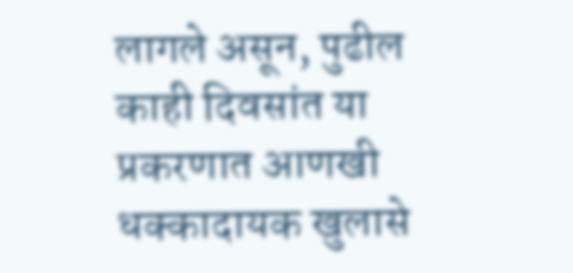लागले असून, पुढील काही दिवसांत या प्रकरणात आणखी धक्कादायक खुलासे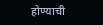होण्याची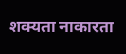शक्यता नाकारता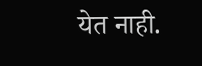येत नाही.